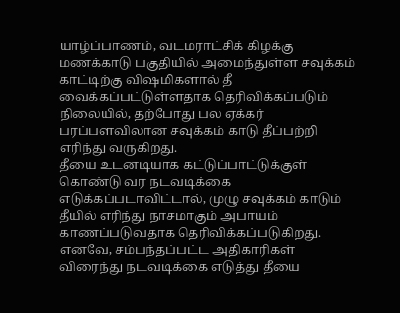யாழ்ப்பாணம், வடமராட்சிக் கிழக்கு மணக்காடு பகுதியில் அமைந்துள்ள சவுக்கம் காட்டிற்கு விஷமிகளால் தீ வைக்கப்பட்டுள்ளதாக தெரிவிக்கப்படும் நிலையில், தற்போது பல ஏக்கர் பரப்பளவிலான சவுக்கம் காடு தீப்பற்றி எரிந்து வருகிறது.
தீயை உடனடியாக கட்டுப்பாட்டுக்குள் கொண்டு வர நடவடிக்கை எடுக்கப்படாவிட்டால், முழு சவுக்கம் காடும் தீயில் எரிந்து நாசமாகும் அபாயம் காணப்படுவதாக தெரிவிக்கப்படுகிறது.
எனவே, சம்பந்தப்பட்ட அதிகாரிகள் விரைந்து நடவடிக்கை எடுத்து தீயை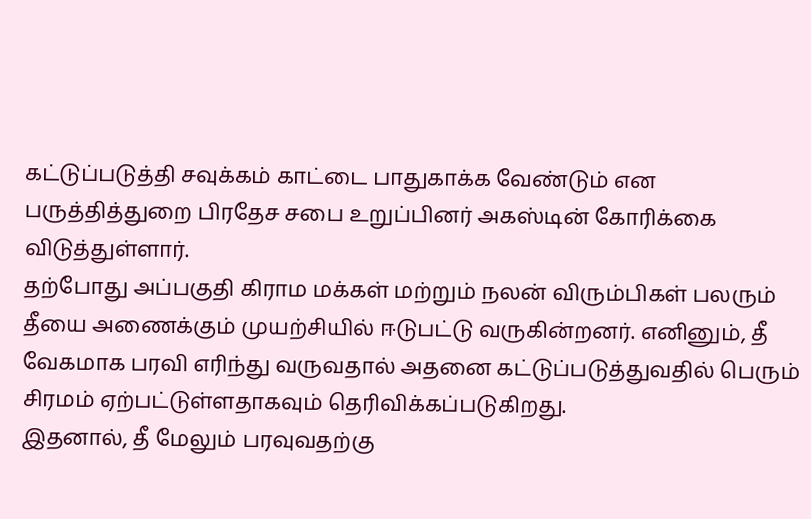கட்டுப்படுத்தி சவுக்கம் காட்டை பாதுகாக்க வேண்டும் என பருத்தித்துறை பிரதேச சபை உறுப்பினர் அகஸ்டின் கோரிக்கை விடுத்துள்ளார்.
தற்போது அப்பகுதி கிராம மக்கள் மற்றும் நலன் விரும்பிகள் பலரும் தீயை அணைக்கும் முயற்சியில் ஈடுபட்டு வருகின்றனர். எனினும், தீ வேகமாக பரவி எரிந்து வருவதால் அதனை கட்டுப்படுத்துவதில் பெரும் சிரமம் ஏற்பட்டுள்ளதாகவும் தெரிவிக்கப்படுகிறது.
இதனால், தீ மேலும் பரவுவதற்கு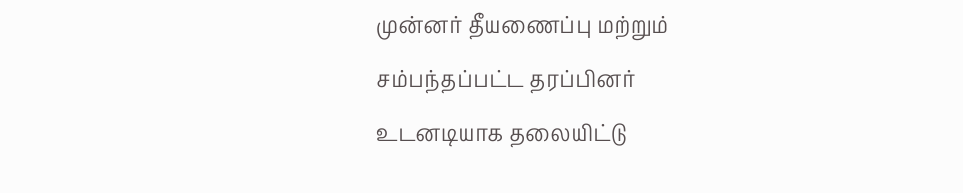முன்னர் தீயணைப்பு மற்றும் சம்பந்தப்பட்ட தரப்பினர் உடனடியாக தலையிட்டு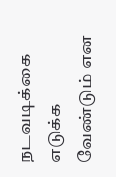நடவடிக்கை எடுக்க வேண்டும் என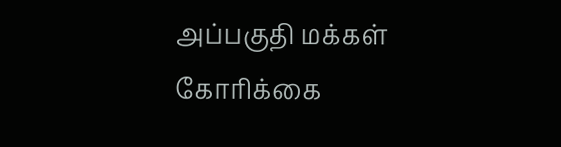அப்பகுதி மக்கள் கோரிக்கை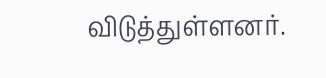விடுத்துள்ளனர்.